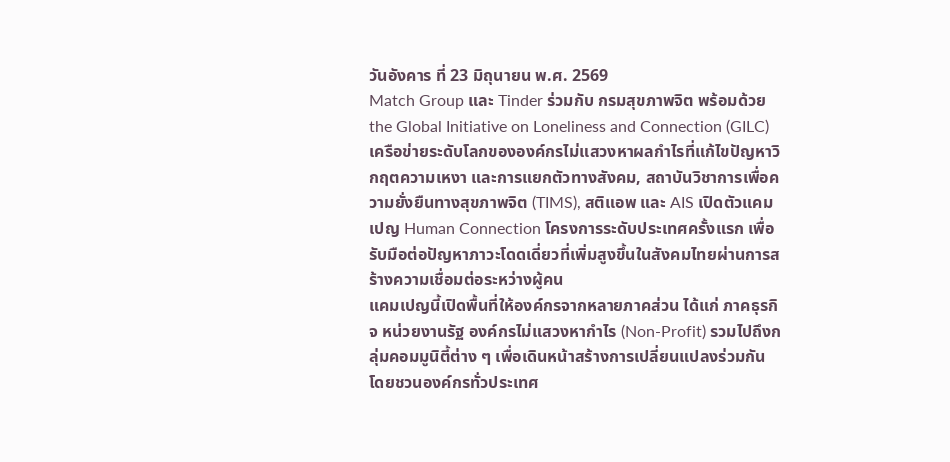วันอังคาร ที่ 23 มิถุนายน พ.ศ. 2569
Match Group และ Tinder ร่วมกับ กรมสุขภาพจิต พร้อมด้วย the Global Initiative on Loneliness and Connection (GILC) เครือข่ายระดับโลกขององค์กรไม่แสวงหาผลกำไรที่แก้ไขปัญหาวิกฤตความเหงา และการแยกตัวทางสังคม, สถาบันวิชาการเพื่อความยั่งยืนทางสุขภาพจิต (TIMS), สติแอพ และ AIS เปิดตัวแคมเปญ Human Connection โครงการระดับประเทศครั้งแรก เพื่อรับมือต่อปัญหาภาวะโดดเดี่ยวที่เพิ่มสูงขึ้นในสังคมไทยผ่านการสร้างความเชื่อมต่อระหว่างผู้คน
แคมเปญนี้เปิดพื้นที่ให้องค์กรจากหลายภาคส่วน ได้แก่ ภาคธุรกิจ หน่วยงานรัฐ องค์กรไม่แสวงหากำไร (Non-Profit) รวมไปถึงกลุ่มคอมมูนิตี้ต่าง ๆ เพื่อเดินหน้าสร้างการเปลี่ยนแปลงร่วมกัน โดยชวนองค์กรทั่วประเทศ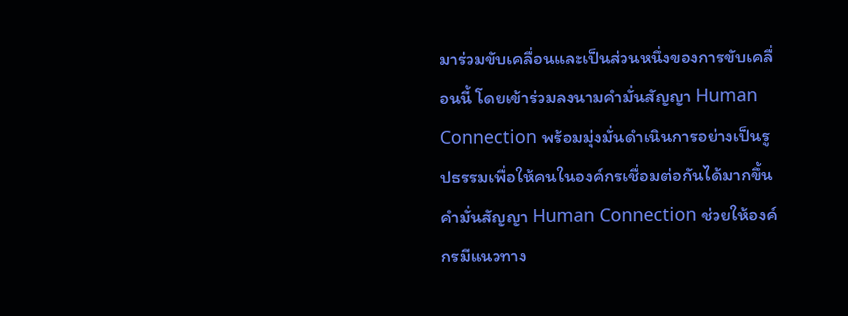มาร่วมขับเคลื่อนและเป็นส่วนหนึ่งของการขับเคลื่อนนี้ โดยเข้าร่วมลงนามคำมั่นสัญญา Human Connection พร้อมมุ่งมั่นดำเนินการอย่างเป็นรูปธรรมเพื่อให้คนในองค์กรเชื่อมต่อกันได้มากขึ้น
คำมั่นสัญญา Human Connection ช่วยให้องค์กรมีแนวทาง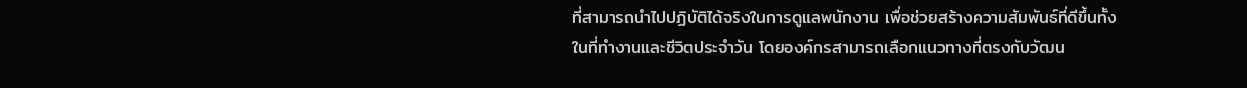ที่สามารถนำไปปฏิบัติได้จริงในการดูแลพนักงาน เพื่อช่วยสร้างความสัมพันธ์ที่ดีขึ้นทั้งในที่ทำงานและชีวิตประจำวัน โดยองค์กรสามารถเลือกแนวทางที่ตรงกับวัฒน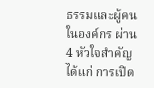ธรรมและผู้คนในองค์กร ผ่าน 4 หัวใจสำคัญ ได้แก่ การเปิด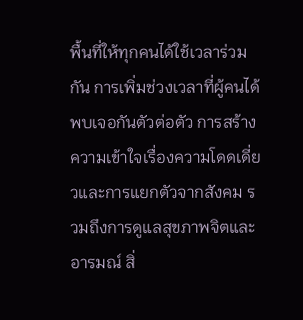พื้นที่ให้ทุกคนได้ใช้เวลาร่วมกัน การเพิ่มช่วงเวลาที่ผู้คนได้พบเจอกันตัวต่อตัว การสร้างความเข้าใจเรื่องความโดดเดี่ยวและการแยกตัวจากสังคม รวมถึงการดูแลสุขภาพจิตและอารมณ์ สิ่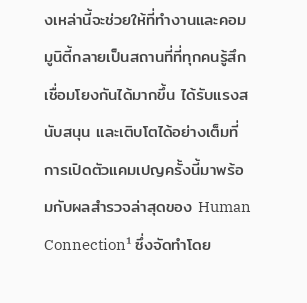งเหล่านี้จะช่วยให้ที่ทำงานและคอมมูนิตี้กลายเป็นสถานที่ที่ทุกคนรู้สึกเชื่อมโยงกันได้มากขึ้น ได้รับแรงสนับสนุน และเติบโตได้อย่างเต็มที่
การเปิดตัวแคมเปญครั้งนี้มาพร้อมกับผลสำรวจล่าสุดของ Human Connection¹ ซึ่งจัดทำโดย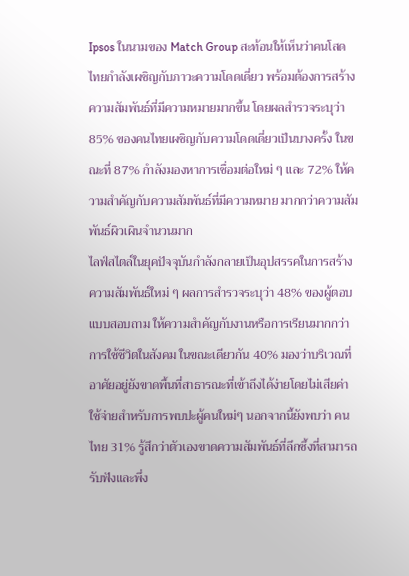Ipsos ในนามของ Match Group สะท้อนให้เห็นว่าคนโสดไทยกำลังเผชิญกับภาวะความโดดเดี่ยว พร้อมต้องการสร้างความสัมพันธ์ที่มีความหมายมากขึ้น โดยผลสำรวจระบุว่า 85% ของคนไทยเผชิญกับความโดดเดี่ยวเป็นบางครั้ง ในขณะที่ 87% กำลังมองหาการเชื่อมต่อใหม่ ๆ และ 72% ให้ความสำคัญกับความสัมพันธ์ที่มีความหมาย มากกว่าความสัมพันธ์ผิวเผินจำนวนมาก
ไลฟ์สไตล์ในยุคปัจจุบันกำลังกลายเป็นอุปสรรคในการสร้างความสัมพันธ์ใหม่ ๆ ผลการสำรวจระบุว่า 48% ของผู้ตอบแบบสอบถาม ให้ความสำคัญกับงานหรือการเรียนมากกว่าการใช้ชีวิตในสังคม ในขณะเดียวกัน 40% มองว่าบริเวณที่อาศัยอยู่ยังขาดพื้นที่สาธารณะที่เข้าถึงได้ง่ายโดยไม่เสียค่าใช้จ่ายสำหรับการพบปะผู้คนใหม่ๆ นอกจากนี้ยังพบว่า คนไทย 31% รู้สึกว่าตัวเองขาดความสัมพันธ์ที่ลึกซึ้งที่สามารถรับฟังและพึ่ง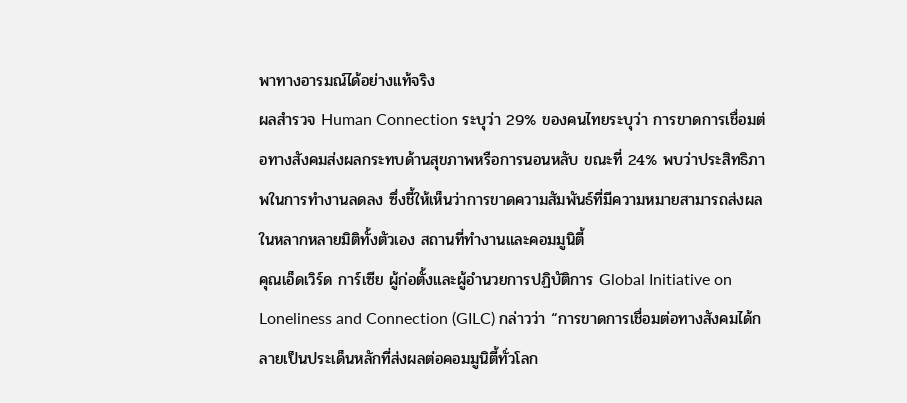พาทางอารมณ์ได้อย่างแท้จริง
ผลสำรวจ Human Connection ระบุว่า 29% ของคนไทยระบุว่า การขาดการเชื่อมต่อทางสังคมส่งผลกระทบด้านสุขภาพหรือการนอนหลับ ขณะที่ 24% พบว่าประสิทธิภาพในการทำงานลดลง ซึ่งชี้ให้เห็นว่าการขาดความสัมพันธ์ที่มีความหมายสามารถส่งผลในหลากหลายมิติทั้งตัวเอง สถานที่ทำงานและคอมมูนิตี้
คุณเอ็ดเวิร์ด การ์เซีย ผู้ก่อตั้งและผู้อำนวยการปฏิบัติการ Global Initiative on Loneliness and Connection (GILC) กล่าวว่า “การขาดการเชื่อมต่อทางสังคมได้กลายเป็นประเด็นหลักที่ส่งผลต่อคอมมูนิตี้ทั่วโลก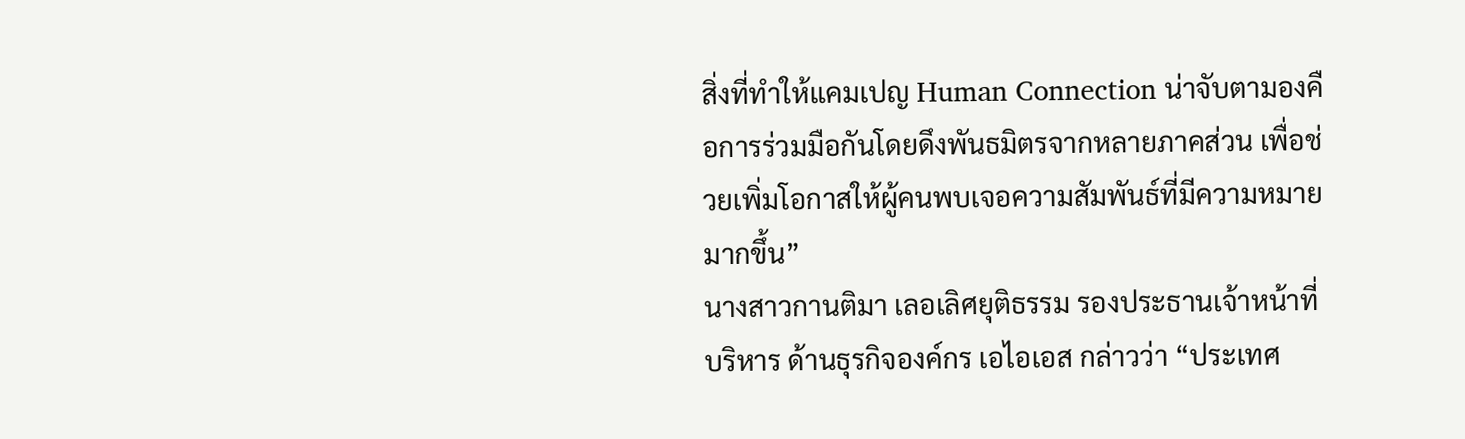สิ่งที่ทำให้แคมเปญ Human Connection น่าจับตามองคือการร่วมมือกันโดยดึงพันธมิตรจากหลายภาคส่วน เพื่อช่วยเพิ่มโอกาสให้ผู้คนพบเจอความสัมพันธ์ที่มีความหมายมากขึ้น”
นางสาวกานติมา เลอเลิศยุติธรรม รองประธานเจ้าหน้าที่บริหาร ด้านธุรกิจองค์กร เอไอเอส กล่าวว่า “ประเทศ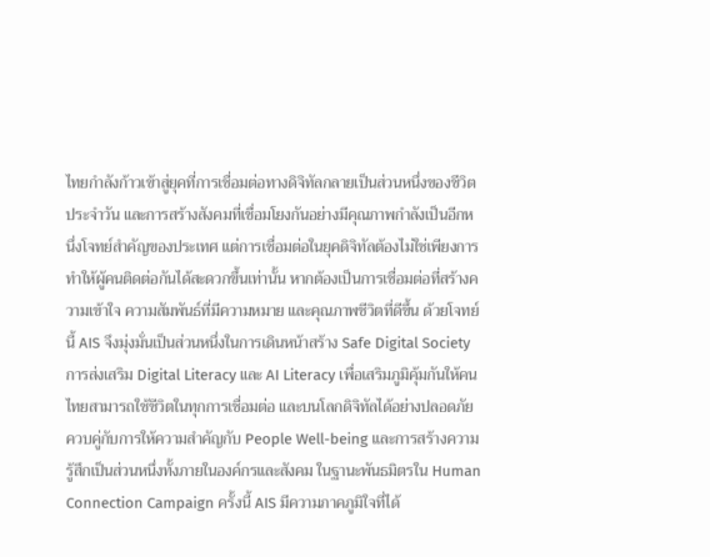ไทยกำลังก้าวเข้าสู่ยุคที่การเชื่อมต่อทางดิจิทัลกลายเป็นส่วนหนึ่งของชีวิตประจำวัน และการสร้างสังคมที่เชื่อมโยงกันอย่างมีคุณภาพกำลังเป็นอีกหนึ่งโจทย์สำคัญของประเทศ แต่การเชื่อมต่อในยุคดิจิทัลต้องไม่ใช่เพียงการทำให้ผู้คนติดต่อกันได้สะดวกขึ้นเท่านั้น หากต้องเป็นการเชื่อมต่อที่สร้างความเข้าใจ ความสัมพันธ์ที่มีความหมาย และคุณภาพชีวิตที่ดีขึ้น ด้วยโจทย์นี้ AIS จึงมุ่งมั่นเป็นส่วนหนึ่งในการเดินหน้าสร้าง Safe Digital Society การส่งเสริม Digital Literacy และ AI Literacy เพื่อเสริมภูมิคุ้มกันให้คนไทยสามารถใช้ชีวิตในทุกการเชื่อมต่อ และบนโลกดิจิทัลได้อย่างปลอดภัย ควบคู่กับการให้ความสำคัญกับ People Well-being และการสร้างความรู้สึกเป็นส่วนหนึ่งทั้งภายในองค์กรและสังคม ในฐานะพันธมิตรใน Human Connection Campaign ครั้งนี้ AIS มีความภาคภูมิใจที่ได้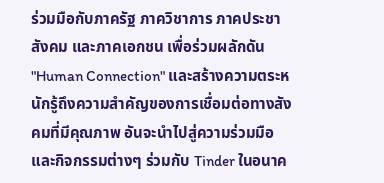ร่วมมือกับภาครัฐ ภาควิชาการ ภาคประชาสังคม และภาคเอกชน เพื่อร่วมผลักดัน "Human Connection" และสร้างความตระหนักรู้ถึงความสำคัญของการเชื่อมต่อทางสังคมที่มีคุณภาพ อันจะนำไปสู่ความร่วมมือและกิจกรรมต่างๆ ร่วมกับ Tinder ในอนาค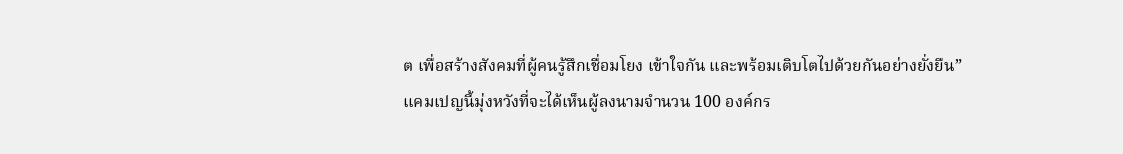ต เพื่อสร้างสังคมที่ผู้คนรู้สึกเชื่อมโยง เข้าใจกัน และพร้อมเติบโตไปด้วยกันอย่างยั่งยืน”
แคมเปญนี้มุ่งหวังที่จะได้เห็นผู้ลงนามจำนวน 100 องค์กร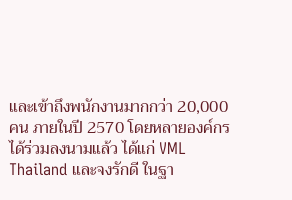และเข้าถึงพนักงานมากกว่า 20,000 คน ภายในปี 2570 โดยหลายองค์กรได้ร่วมลงนามแล้ว ได้แก่ VML Thailand และจงรักดี ในฐา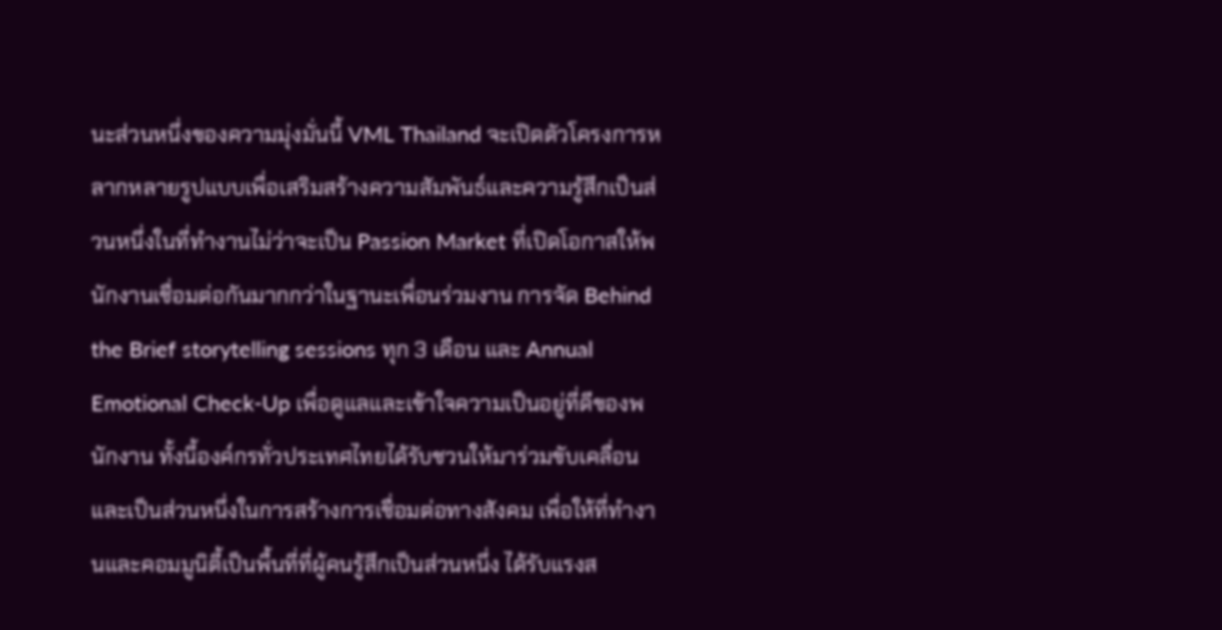นะส่วนหนึ่งของความมุ่งมั่นนี้ VML Thailand จะเปิดตัวโครงการหลากหลายรูปแบบเพื่อเสริมสร้างความสัมพันธ์และความรู้สึกเป็นส่วนหนึ่งในที่ทำงานไม่ว่าจะเป็น Passion Market ที่เปิดโอกาสให้พนักงานเชื่อมต่อกันมากกว่าในฐานะเพื่อนร่วมงาน การจัด Behind the Brief storytelling sessions ทุก 3 เดือน และ Annual Emotional Check-Up เพื่อดูแลและเข้าใจความเป็นอยู่ที่ดีของพนักงาน ทั้งนี้องค์กรทั่วประเทศไทยได้รับชวนให้มาร่วมขับเคลื่อนและเป็นส่วนหนึ่งในการสร้างการเชื่อมต่อทางสังคม เพื่อให้ที่ทำงานและคอมมูนิตี้เป็นพื้นที่ที่ผู้คนรู้สึกเป็นส่วนหนึ่ง ได้รับแรงส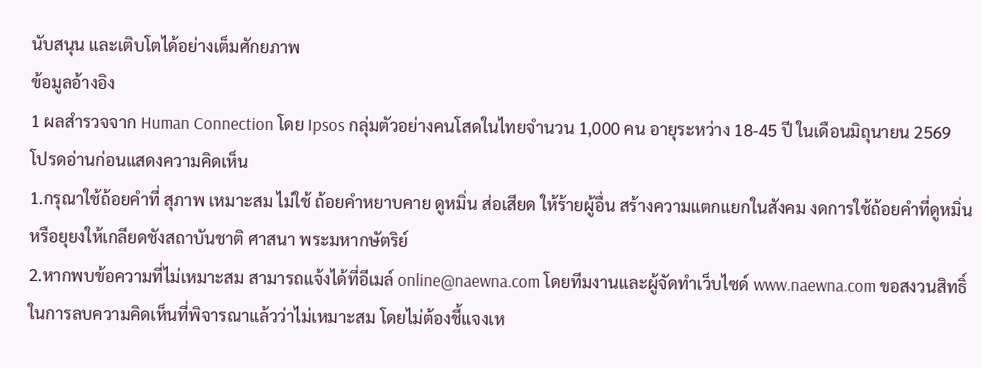นับสนุน และเติบโตได้อย่างเต็มศักยภาพ
ข้อมูลอ้างอิง
1 ผลสำรวจจาก Human Connection โดย Ipsos กลุ่มตัวอย่างคนโสดในไทยจำนวน 1,000 คน อายุระหว่าง 18-45 ปี ในเดือนมิถุนายน 2569
โปรดอ่านก่อนแสดงความคิดเห็น
1.กรุณาใช้ถ้อยคำที่ สุภาพ เหมาะสม ไม่ใช้ ถ้อยคำหยาบคาย ดูหมิ่น ส่อเสียด ให้ร้ายผู้อื่น สร้างความแตกแยกในสังคม งดการใช้ถ้อยคำที่ดูหมิ่นหรือยุยงให้เกลียดชังสถาบันชาติ ศาสนา พระมหากษัตริย์
2.หากพบข้อความที่ไม่เหมาะสม สามารถแจ้งได้ที่อีเมล์ online@naewna.com โดยทีมงานและผู้จัดทำเว็บไซด์ www.naewna.com ขอสงวนสิทธิ์ในการลบความคิดเห็นที่พิจารณาแล้วว่าไม่เหมาะสม โดยไม่ต้องชี้แจงเห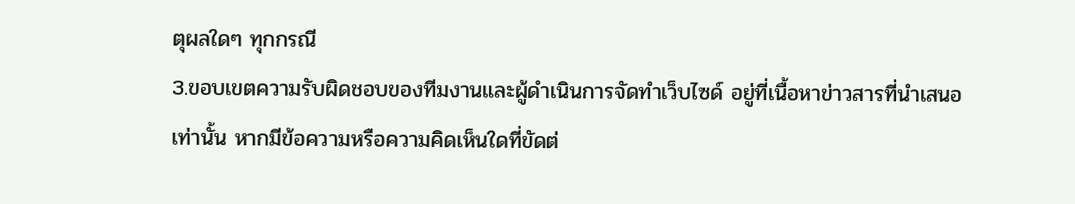ตุผลใดๆ ทุกกรณี
3.ขอบเขตความรับผิดชอบของทีมงานและผู้ดำเนินการจัดทำเว็บไซด์ อยู่ที่เนื้อหาข่าวสารที่นำเสนอเท่านั้น หากมีข้อความหรือความคิดเห็นใดที่ขัดต่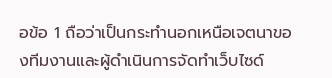อข้อ 1 ถือว่าเป็นกระทำนอกเหนือเจตนาของทีมงานและผู้ดำเนินการจัดทำเว็บไซด์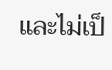และไม่เป็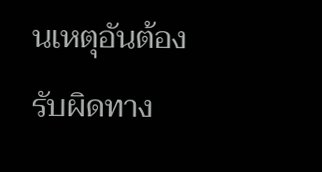นเหตุอันต้องรับผิดทาง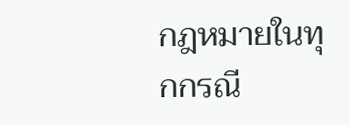กฎหมายในทุกกรณี